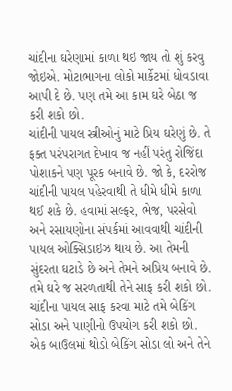ચાંદીના ઘરેણામાં કાળા થઇ જાય તો શું કરવુ જોઇએ. મોટાભાગના લોકો માર્કેટમાં ધોવડાવા આપી દે છે. પણ તમે આ કામ ઘરે બેઠા જ કરી શકો છો.
ચાંદીની પાયલ સ્ત્રીઓનું માટે પ્રિય ઘરેણું છે. તે ફક્ત પરંપરાગત દેખાવ જ નહીં પરંતુ રોજિંદા પોશાકને પણ પૂરક બનાવે છે. જો કે, દરરોજ ચાંદીની પાયલ પહેરવાથી તે ધીમે ધીમે કાળા થઈ શકે છે. હવામાં સલ્ફર, ભેજ, પરસેવો અને રસાયણોના સંપર્કમાં આવવાથી ચાંદીની પાયલ ઓક્સિડાઇઝ થાય છે. આ તેમની સુંદરતા ઘટાડે છે અને તેમને અપ્રિય બનાવે છે. તમે ઘરે જ સરળતાથી તેને સાફ કરી શકો છો.
ચાંદીના પાયલ સાફ કરવા માટે તમે બેકિંગ સોડા અને પાણીનો ઉપયોગ કરી શકો છો. એક બાઉલમાં થોડો બેકિંગ સોડા લો અને તેને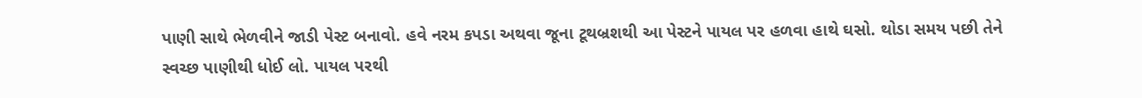પાણી સાથે ભેળવીને જાડી પેસ્ટ બનાવો. હવે નરમ કપડા અથવા જૂના ટૂથબ્રશથી આ પેસ્ટને પાયલ પર હળવા હાથે ઘસો. થોડા સમય પછી તેને સ્વચ્છ પાણીથી ધોઈ લો. પાયલ પરથી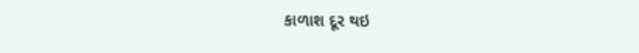કાળાશ દૂર થઇ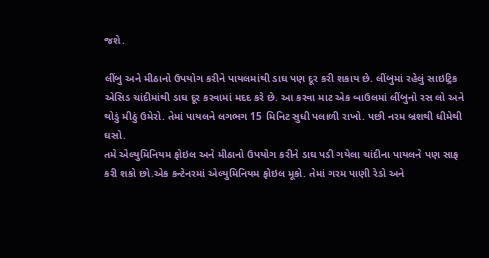જશે.

લીંબુ અને મીઠાનો ઉપયોગ કરીને પાયલમાંથી ડાઘ પણ દૂર કરી શકાય છે. લીંબુમાં રહેલું સાઇટ્રિક એસિડ ચાંદીમાંથી ડાઘ દૂર કરવામાં મદદ કરે છે. આ કરવા માટ એક બાઉલમાં લીંબુનો રસ લો અને થોડું મીઠું ઉમેરો. તેમાં પાયલને લગભગ 15 મિનિટ સુધી પલાળી રાખો. પછી નરમ બ્રશથી ધીમેથી ઘસો.
તમે એલ્યુમિનિયમ ફોઇલ અને મીઠાનો ઉપયોગ કરીને ડાઘ પડી ગયેલા ચાંદીના પાયલને પણ સાફ કરી શકો છો.એક કન્ટેનરમાં એલ્યુમિનિયમ ફોઇલ મૂકો. તેમાં ગરમ પાણી રેડો અને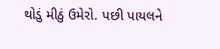થોડું મીઠું ઉમેરો. પછી પાયલને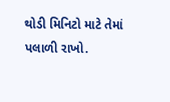થોડી મિનિટો માટે તેમાં પલાળી રાખો.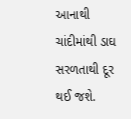આનાથી ચાંદીમાંથી ડાઘ સરળતાથી દૂર થઈ જશે.